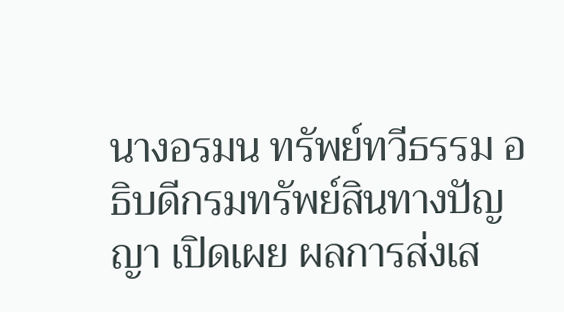นางอรมน ทรัพย์ทวีธรรม อธิบดีกรมทรัพย์สินทางปัญญา เปิดเผย ผลการส่งเส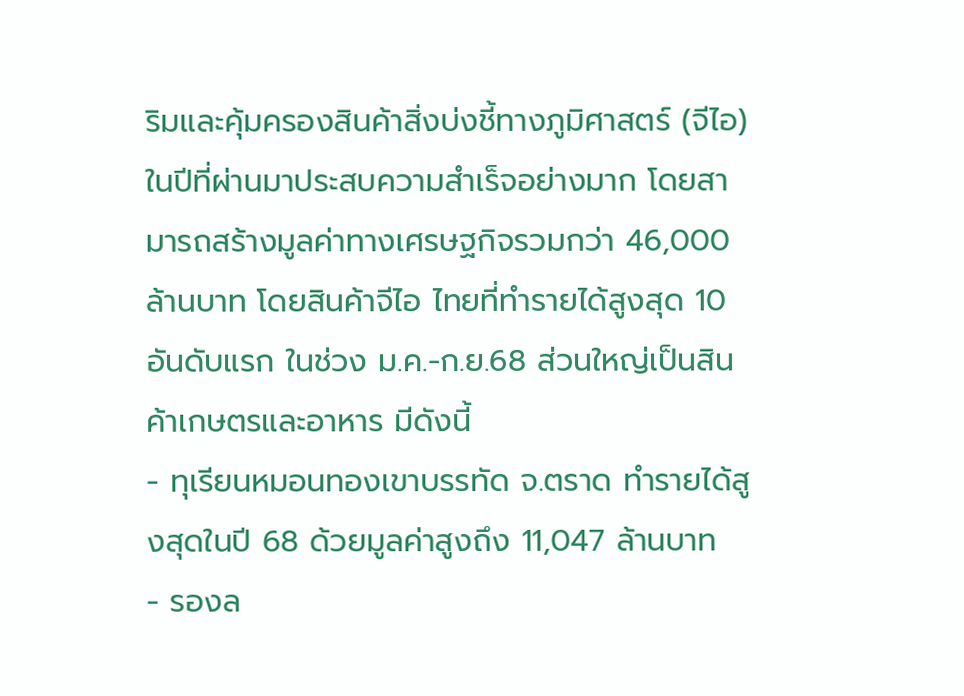ริมและคุ้มครองสินค้าสิ่งบ่งชี้ทางภูมิศาสตร์ (จีไอ) ในปีที่ผ่านมาประสบความสำเร็จอย่างมาก โดยสามารถสร้างมูลค่าทางเศรษฐกิจรวมกว่า 46,000 ล้านบาท โดยสินค้าจีไอ ไทยที่ทำรายได้สูงสุด 10 อันดับแรก ในช่วง ม.ค.-ก.ย.68 ส่วนใหญ่เป็นสินค้าเกษตรและอาหาร มีดังนี้
- ทุเรียนหมอนทองเขาบรรทัด จ.ตราด ทำรายได้สูงสุดในปี 68 ด้วยมูลค่าสูงถึง 11,047 ล้านบาท
- รองล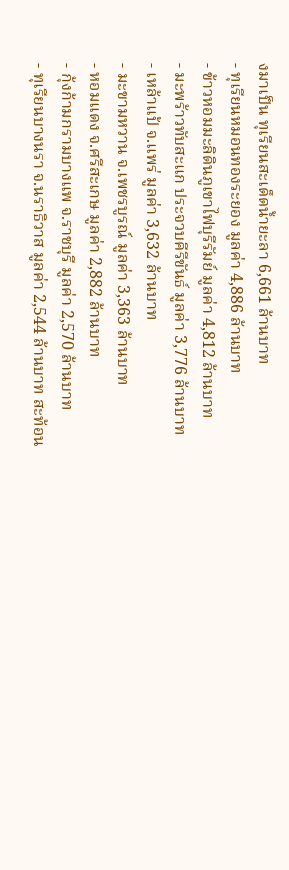งมาเป็น ทุเรียนสะเด็ดน้ำยะลา 6,661 ล้านบาท
- ทุเรียนหมอนทองระยอง มูลค่า 4,886 ล้านบาท
- ข้าวหอมมะลิดินภูเขาไฟบุรีรัมย์ มูลค่า 4,812 ล้านบาท
- มะพร้าวทับสะแก ประจวบคีรีขันธ์ มูลค่า 3,776 ล้านบาท
- เหล้าแป้ จ.แพร่ มูลค่า 3,632 ล้านบาท
- มะขามหวาน จ.เพชรบูรณ์ มูลค่า 3,363 ล้านบาท
- หอมแดง จ.ศรีสะเกษ มูลค่า 2,882 ล้านบาท
- กุ้งก้ามกรามบางแพ จ.ราชบุรี มูลค่า 2,570 ล้านบาท
- ทุเรียนบางนรา จ.นราธิวาส มูลค่า 2,544 ล้านบาท สะท้อน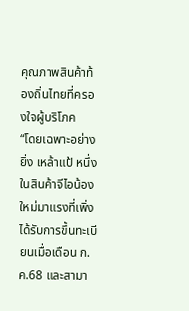คุณภาพสินค้าท้องถิ่นไทยที่ครองใจผู้บริโภค
“โดยเฉพาะอย่างยิ่ง เหล้าแป้ หนึ่งในสินค้าจีไอน้องใหม่มาแรงที่เพิ่งได้รับการขึ้นทะเบียนเมื่อเดือน ก.ค.68 และสามา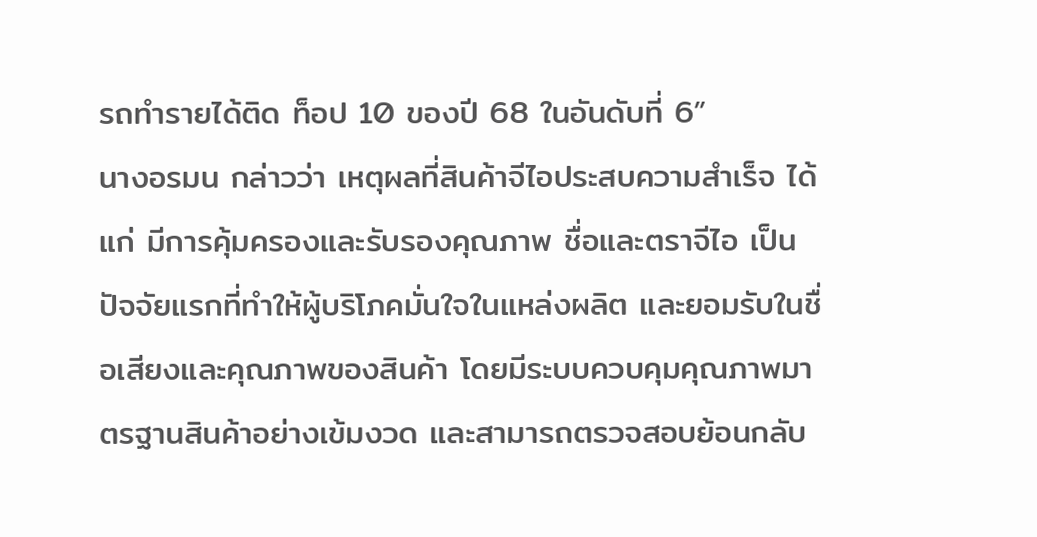รถทำรายได้ติด ท็อป 10 ของปี 68 ในอันดับที่ 6”
นางอรมน กล่าวว่า เหตุผลที่สินค้าจีไอประสบความสำเร็จ ได้แก่ มีการคุ้มครองและรับรองคุณภาพ ชื่อและตราจีไอ เป็นปัจจัยแรกที่ทำให้ผู้บริโภคมั่นใจในแหล่งผลิต และยอมรับในชื่อเสียงและคุณภาพของสินค้า โดยมีระบบควบคุมคุณภาพมาตรฐานสินค้าอย่างเข้มงวด และสามารถตรวจสอบย้อนกลับ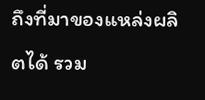ถึงที่มาของแหล่งผลิตได้ รวม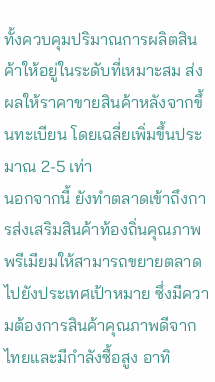ทั้งควบคุมปริมาณการผลิตสินค้าให้อยู่ในระดับที่เหมาะสม ส่งผลให้ราคาขายสินค้าหลังจากขึ้นทะเบียน โดยเฉลี่ยเพิ่มขึ้นประมาณ 2-5 เท่า
นอกจากนี้ ยังทำตลาดเข้าถึงการส่งเสริมสินค้าท้องถิ่นคุณภาพพรีเมียมให้สามารถขยายตลาดไปยังประเทศเป้าหมาย ซึ่งมีความต้องการสินค้าคุณภาพดีจากไทยและมีกำลังซื้อสูง อาทิ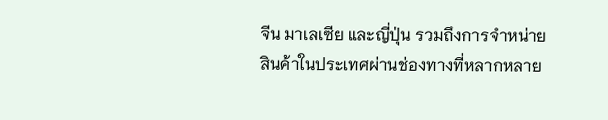จีน มาเลเซีย และญี่ปุ่น รวมถึงการจำหน่ายสินค้าในประเทศผ่านช่องทางที่หลากหลาย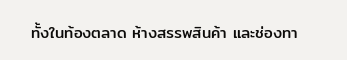ทั้งในท้องตลาด ห้างสรรพสินค้า และช่องทา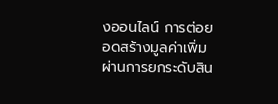งออนไลน์ การต่อยอดสร้างมูลค่าเพิ่ม ผ่านการยกระดับสิน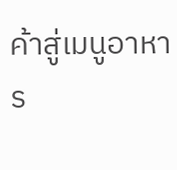ค้าสู่เมนูอาหาร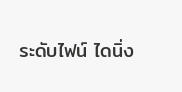ระดับไฟน์ ไดนิ่ง